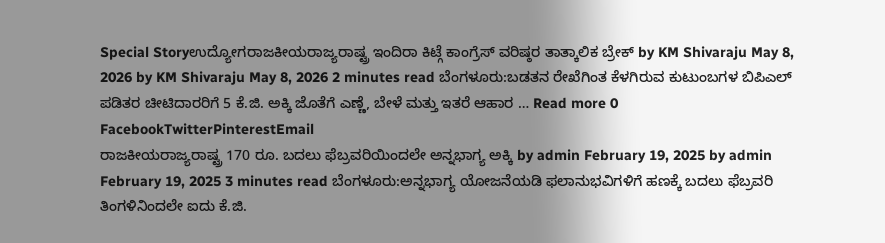Special Storyಉದ್ಯೋಗರಾಜಕೀಯರಾಜ್ಯರಾಷ್ಟ್ರ ಇಂದಿರಾ ಕಿಟ್ಗೆ ಕಾಂಗ್ರೆಸ್ ವರಿಷ್ಠರ ತಾತ್ಕಾಲಿಕ ಬ್ರೇಕ್ by KM Shivaraju May 8, 2026 by KM Shivaraju May 8, 2026 2 minutes read ಬೆಂಗಳೂರು:ಬಡತನ ರೇಖೆಗಿಂತ ಕೆಳಗಿರುವ ಕುಟುಂಬಗಳ ಬಿಪಿಎಲ್ ಪಡಿತರ ಚೀಟಿದಾರರಿಗೆ 5 ಕೆ.ಜಿ. ಅಕ್ಕಿ ಜೊತೆಗೆ ಎಣ್ಣೆ, ಬೇಳೆ ಮತ್ತು ಇತರೆ ಆಹಾರ … Read more 0 FacebookTwitterPinterestEmail
ರಾಜಕೀಯರಾಜ್ಯರಾಷ್ಟ್ರ 170 ರೂ. ಬದಲು ಫೆಬ್ರವರಿಯಿಂದಲೇ ಅನ್ನಭಾಗ್ಯ ಅಕ್ಕಿ by admin February 19, 2025 by admin February 19, 2025 3 minutes read ಬೆಂಗಳೂರು:ಅನ್ನಭಾಗ್ಯ ಯೋಜನೆಯಡಿ ಫಲಾನುಭವಿಗಳಿಗೆ ಹಣಕ್ಕೆ ಬದಲು ಫೆಬ್ರವರಿ ತಿಂಗಳಿನಿಂದಲೇ ಐದು ಕೆ.ಜಿ.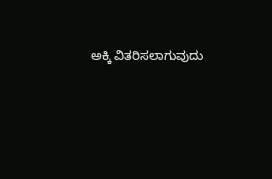ಅಕ್ಕಿ ವಿತರಿಸಲಾಗುವುದು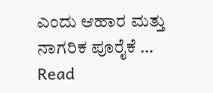ಎಂದು ಆಹಾರ ಮತ್ತು ನಾಗರಿಕ ಪೂರೈಕೆ … Read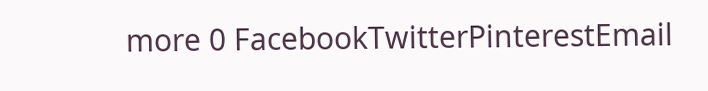more 0 FacebookTwitterPinterestEmail